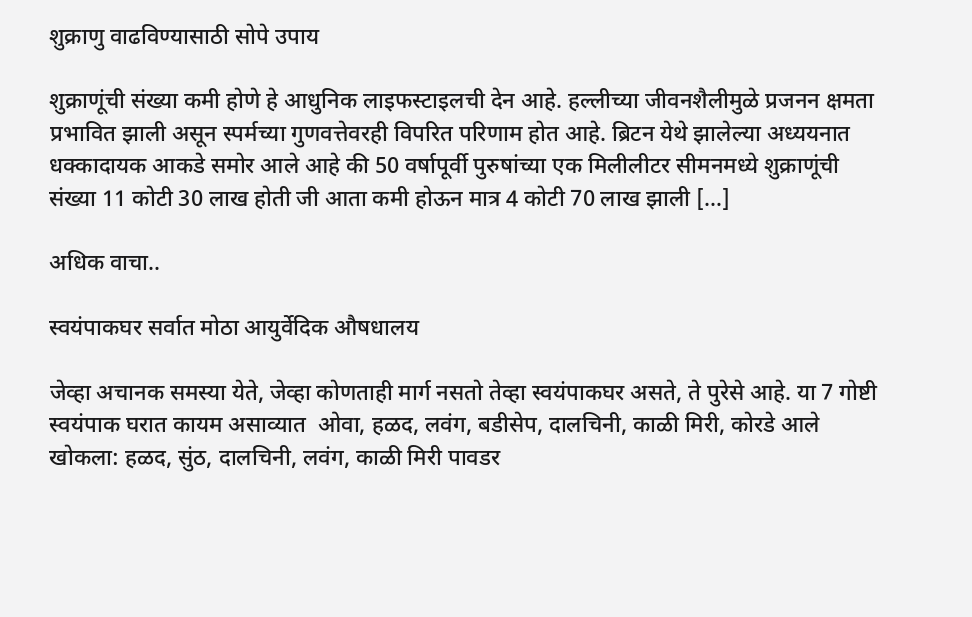शुक्राणु वाढविण्यासाठी सोपे उपाय

शुक्राणूंची संख्या कमी होणे हे आधुनिक लाइफस्टाइलची देन आहे. हल्लीच्या जीवनशैलीमुळे प्रजनन क्षमता प्रभावित झाली असून स्पर्मच्या गुणवत्तेवरही विपरित परिणाम होत आहे. ब्रिटन येथे झालेल्या अध्ययनात धक्कादायक आकडे समोर आले आहे की 50 वर्षापूर्वी पुरुषांच्या एक मिलीलीटर सीमनमध्ये शुक्राणूंची संख्या 11 कोटी 30 लाख होती जी आता कमी होऊन मात्र 4 कोटी 70 लाख झाली […]

अधिक वाचा..

स्वयंपाकघर सर्वात मोठा आयुर्वेदिक औषधालय

जेव्हा अचानक समस्या येते, जेव्हा कोणताही मार्ग नसतो तेव्हा स्वयंपाकघर असते, ते पुरेसे आहे. या 7 गोष्टी स्वयंपाक घरात कायम असाव्यात  ओवा, हळद, लवंग, बडीसेप, दालचिनी, काळी मिरी, कोरडे आले खोकला: हळद, सुंठ, दालचिनी, लवंग, काळी मिरी पावडर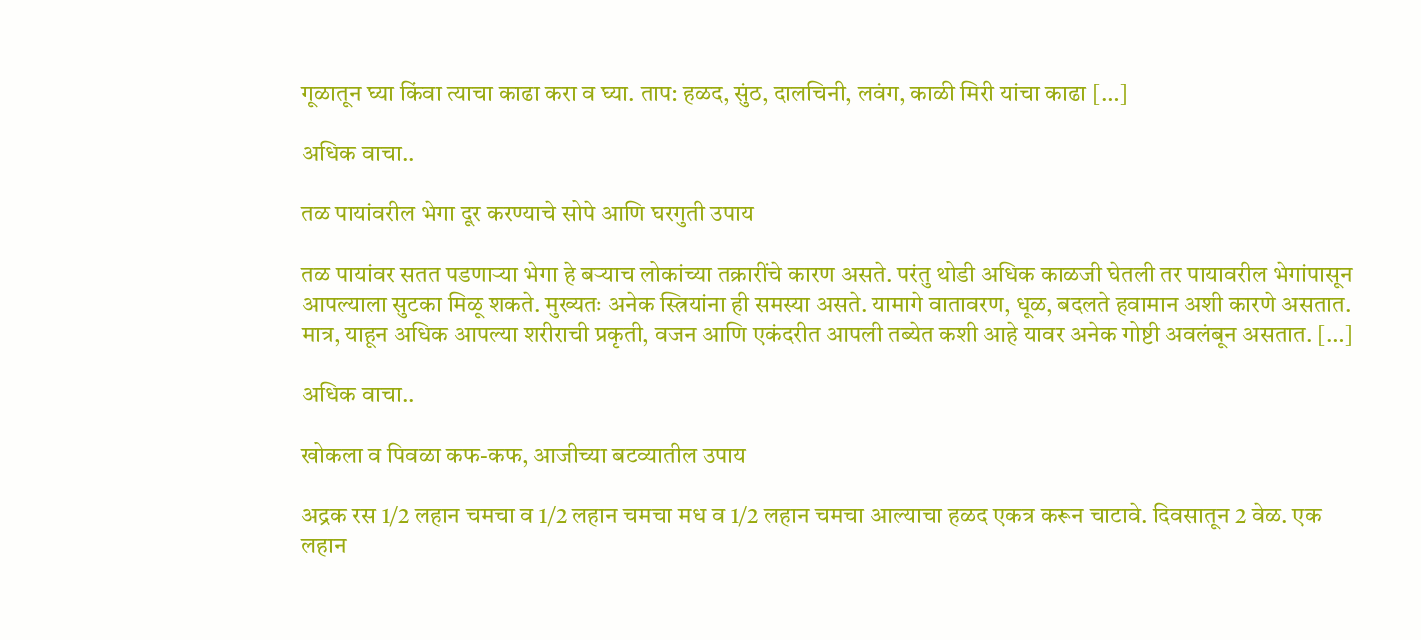गूळातून घ्या किंवा त्याचा काढा करा व घ्या. ताप: हळद, सुंठ, दालचिनी, लवंग, काळी मिरी यांचा काढा […]

अधिक वाचा..

तळ पायांवरील भेगा दूर करण्याचे सोपे आणि घरगुती उपाय

तळ पायांवर सतत पडणाऱ्या भेगा हे बऱ्याच लोकांच्या तक्रारींचे कारण असते. परंतु थोडी अधिक काळजी घेतली तर पायावरील भेगांपासून आपल्याला सुटका मिळू शकते. मुख्यतः अनेक स्त्रियांना ही समस्या असते. यामागे वातावरण, धूळ, बदलते हवामान अशी कारणे असतात. मात्र, याहून अधिक आपल्या शरीराची प्रकृती, वजन आणि एकंदरीत आपली तब्येत कशी आहे यावर अनेक गोष्टी अवलंबून असतात. […]

अधिक वाचा..

खोकला व पिवळा कफ-कफ, आजीच्या बटव्यातील उपाय

अद्रक रस 1/2 लहान चमचा व 1/2 लहान चमचा मध व 1/2 लहान चमचा आल्याचा हळद एकत्र करून चाटावे. दिवसातून 2 वेळ. एक लहान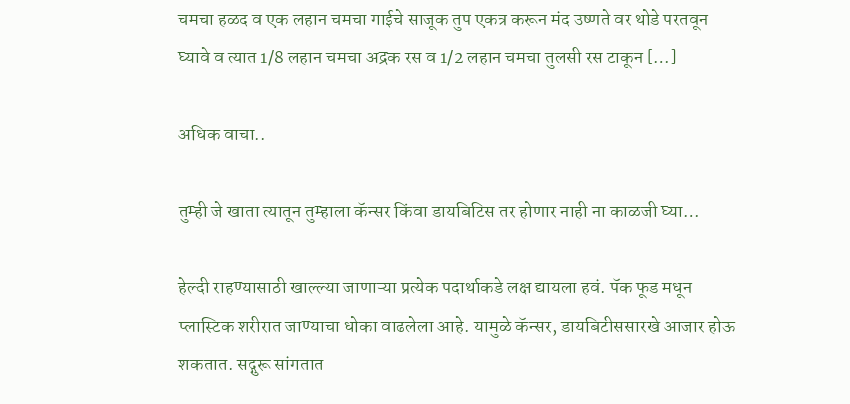चमचा हळद व एक लहान चमचा गाईचे साजूक तुप एकत्र करून मंद उष्णते वर थोडे परतवून घ्यावे व त्यात 1/8 लहान चमचा अद्रक रस व 1/2 लहान चमचा तुलसी रस टाकून […]

अधिक वाचा..

तुम्ही जे खाता त्यातून तुम्हाला कॅन्सर किंवा डायबिटिस तर होणार नाही ना काळजी घ्या…

हेल्दी राहण्यासाठी खाल्ल्या जाणाऱ्या प्रत्येक पदार्थाकडे लक्ष द्यायला हवं. पॅक फूड मधून प्लास्टिक शरीरात जाण्याचा धोका वाढलेला आहे. यामुळे कॅन्सर, डायबिटीससारखे आजार होऊ शकतात. सद्गुरू सांगतात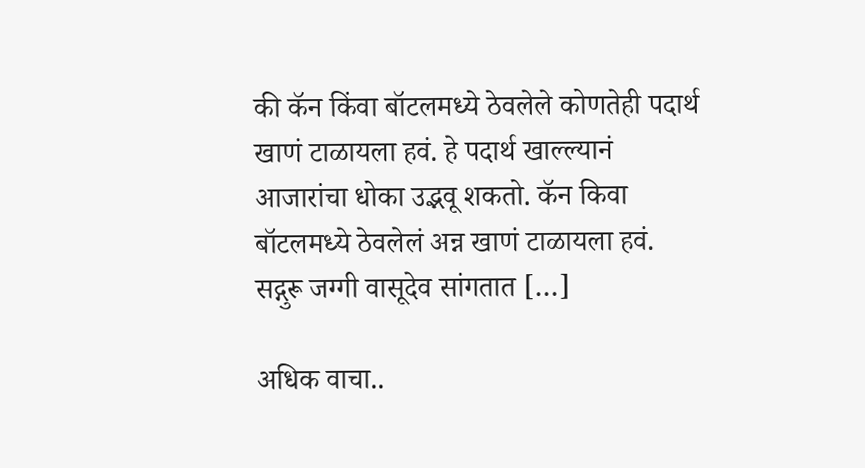की कॅन किंवा बॉटलमध्ये ठेवलेले कोणतेही पदार्थ खाणं टाळायला हवं. हे पदार्थ खाल्ल्यानं आजारांचा धोका उद्भवू शकतो. कॅन किवा बॉटलमध्ये ठेवलेलं अन्न खाणं टाळायला हवं. सद्गुरू जग्गी वासूदेव सांगतात […]

अधिक वाचा..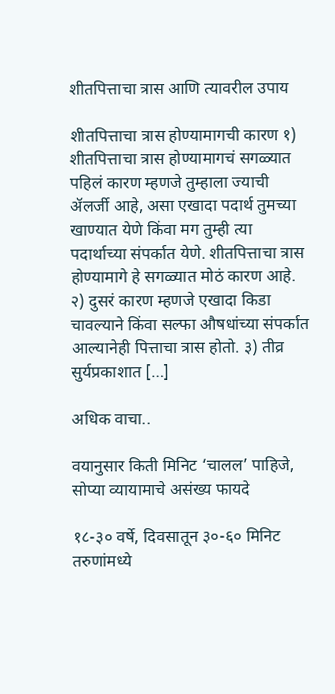शीतपित्ताचा त्रास आणि त्यावरील उपाय

शीतपित्ताचा त्रास होण्यामागची कारण १) शीतपित्ताचा त्रास होण्यामागचं सगळ्यात पहिलं कारण म्हणजे तुम्हाला ज्याची ॲलर्जी आहे, असा एखादा पदार्थ तुमच्या खाण्यात येणे किंवा मग तुम्ही त्या पदार्थाच्या संपर्कात येणे. शीतपित्ताचा त्रास होण्यामागे हे सगळ्यात मोठं कारण आहे. २) दुसरं कारण म्हणजे एखादा किडा चावल्याने किंवा सल्फा औषधांच्या संपर्कात आल्यानेही पित्ताचा त्रास होतो. ३) तीव्र सुर्यप्रकाशात […]

अधिक वाचा..

वयानुसार किती मिनिट ‘चालल’ पाहिजे, सोप्या व्यायामाचे असंख्य फायदे

१८-३० वर्षे, दिवसातून ३०-६० मिनिट तरुणांमध्ये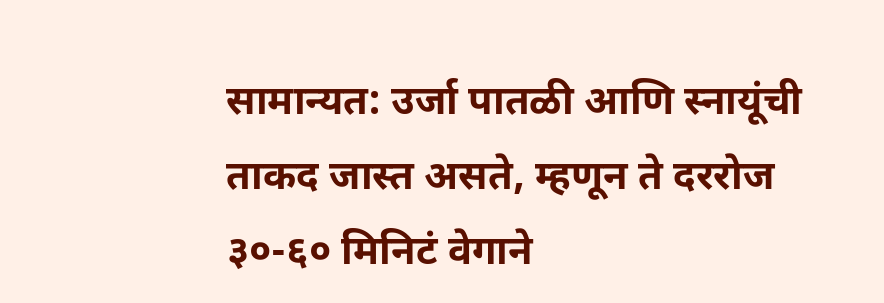सामान्यत: उर्जा पातळी आणि स्नायूंची ताकद जास्त असते, म्हणून ते दररोज ३०-६० मिनिटं वेगाने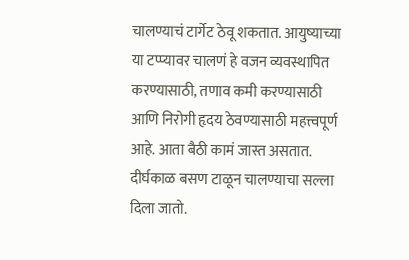चालण्याचं टार्गेट ठेवू शकतात. आयुष्याच्या या टप्प्यावर चालणं हे वजन व्यवस्थापित करण्यासाठी, तणाव कमी करण्यासाठी आणि निरोगी हृदय ठेवण्यासाठी महत्त्वपूर्ण आहे. आता बैठी कामं जास्त असतात. दीर्घकाळ बसण टाळून चालण्याचा सल्ला दिला जातो.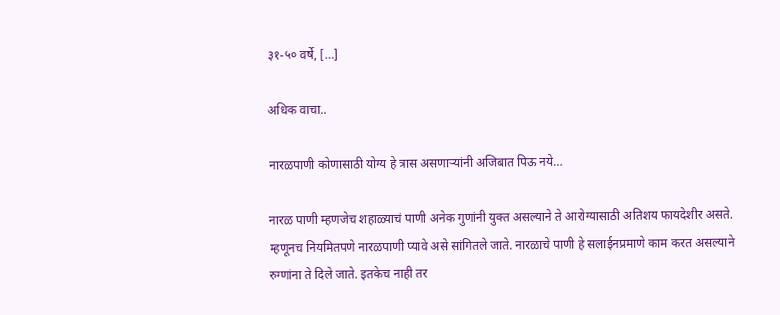३१-५० वर्षे, […]

अधिक वाचा..

नारळपाणी कोणासाठी योग्य हे त्रास असणाऱ्यांनी अजिबात पिऊ नये…

नारळ पाणी म्हणजेच शहाळ्याचं पाणी अनेक गुणांनी युक्त असल्याने ते आरोग्यासाठी अतिशय फायदेशीर असते. म्हणूनच नियमितपणे नारळपाणी प्यावे असे सांगितले जाते. नारळाचे पाणी हे सलाईनप्रमाणे काम करत असल्याने रुग्णांना ते दिले जाते. इतकेच नाही तर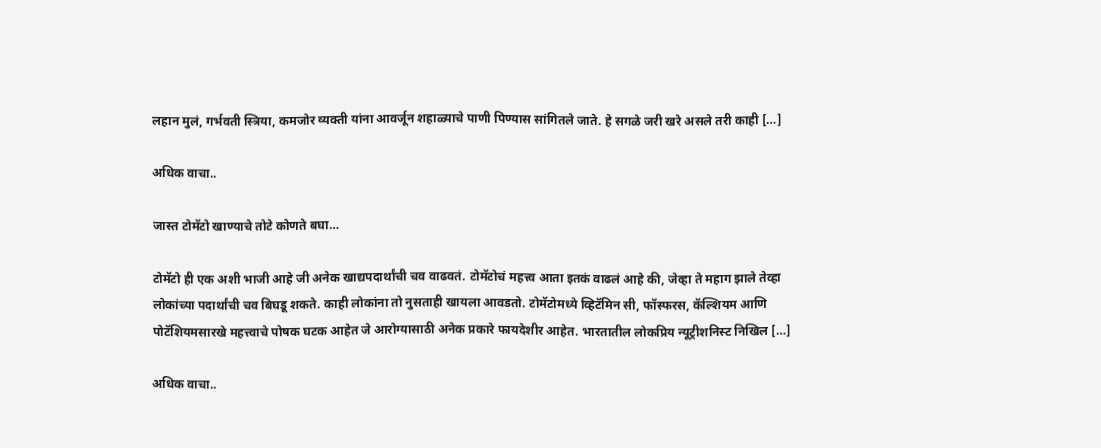लहान मुलं, गर्भवती स्त्रिया, कमजोर व्यक्ती यांना आवर्जून शहाळ्याचे पाणी पिण्यास सांगितले जाते. हे सगळे जरी खरे असले तरी काही […]

अधिक वाचा..

जास्त टोमॅटो खाण्याचे तोटे कोणते बघा…

टोमॅटो ही एक अशी भाजी आहे जी अनेक खाद्यपदार्थांची चव वाढवतं. टोमॅटोचं महत्त्व आता इतकं वाढलं आहे की, जेव्हा ते महाग झाले तेव्हा लोकांच्या पदार्थांची चव बिघडू शकते. काही लोकांना तो नुसताही खायला आवडतो. टोमॅटोमध्ये व्हिटॅमिन सी, फॉस्फरस, कॅल्शियम आणि पोटॅशियमसारखे महत्त्वाचे पोषक घटक आहेत जे आरोग्यासाठी अनेक प्रकारे फायदेशीर आहेत. भारतातील लोकप्रिय न्यूट्रीशनिस्ट निखिल […]

अधिक वाचा..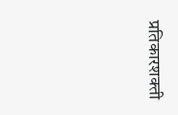प्रतिकारशक्ती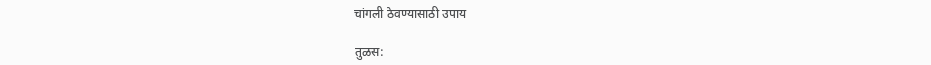चांगली ठेवण्यासाठी उपाय

तुळस: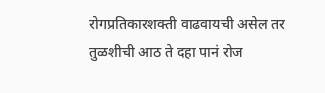रोगप्रतिकारशक्ती वाढवायची असेल तर तुळशीची आठ ते दहा पानं रोज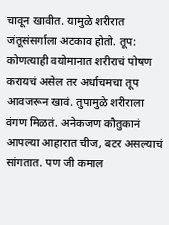चावून खावीत. यामुळे शरीरात जंतूसंसर्गाला अटकाव होतो. तूप: कोणत्याही वयोमानात शरीराचं पोषण करायचं असेल तर अर्धाचमचा तूप आवजरून खावं. तुपामुळे शरीराला वंगण मिळतं. अनेकजण कौतुकानं आपल्या आहारात चीज, बटर असल्याचं सांगतात. पण जी कमाल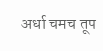अर्धा चमच तूप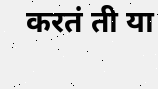करतं ती या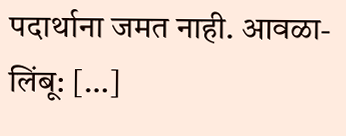पदार्थाना जमत नाही. आवळा-लिंबू: […]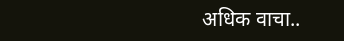अधिक वाचा..